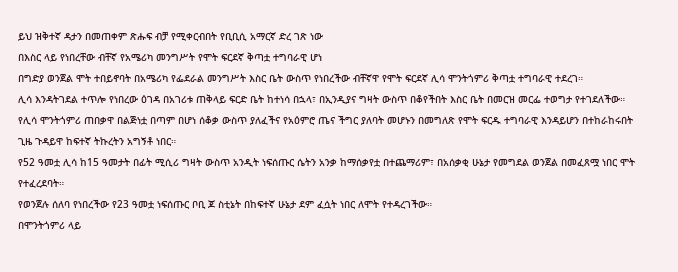ይህ ዝቅተኛ ዳታን በመጠቀም ጽሑፍ ብቻ የሚቀርብበት የቢቢሲ አማርኛ ድረ ገጽ ነው
በእስር ላይ የነበረቸው ብቸኛ የአሜሪካ መንግሥት የሞት ፍርደኛ ቅጣቷ ተግባራዊ ሆነ
በግድያ ወንጀል ሞት ተበይኖባት በአሜሪካ የፌደራል መንግሥት እስር ቤት ውስጥ የነበረችው ብቸኛዋ የሞት ፍርደኛ ሊሳ ሞንትጎምሪ ቅጣቷ ተግባራዊ ተደረገ።
ሊሳ እንዳትገደል ተጥሎ የነበረው ዕገዳ በአገሪቱ ጠቅላይ ፍርድ ቤት ከተነሳ በኋላ፣ በኢንዲያና ግዛት ውስጥ በቆየችበት እስር ቤት በመርዝ መርፌ ተወግታ የተገደለችው።
የሊሳ ሞንትጎምሪ ጠበቃዋ በልጅነቷ በጣም በሆነ ሰቆቃ ውስጥ ያለፈችና የአዕምሮ ጤና ችግር ያለባት መሆኑን በመግለጽ የሞት ፍርዱ ተግባራዊ እንዳይሆን በተከራከሩበት ጊዜ ጉዳይዋ ከፍተኛ ትኩረትን አግኝቶ ነበር።
የ52 ዓመቷ ሊሳ ከ15 ዓመታት በፊት ሚሲሪ ግዛት ውስጥ አንዲት ነፍሰጡር ሴትን አንቃ ከማሰቃየቷ በተጨማሪም፣ በአሰቃቂ ሁኔታ የመግደል ወንጀል በመፈጸሟ ነበር ሞት የተፈረደባት።
የወንጀሉ ሰለባ የነበረችው የ23 ዓመቷ ነፍሰጡር ቦቢ ጆ ስቲኔት በከፍተኛ ሁኔታ ደም ፈሷት ነበር ለሞት የተዳረገችው።
በሞንትጎምሪ ላይ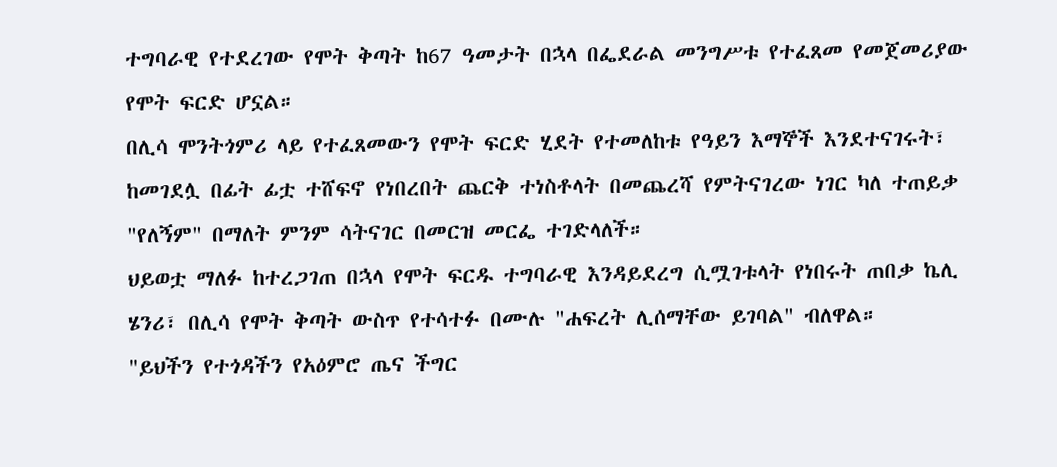ተግባራዊ የተደረገው የሞት ቅጣት ከ67 ዓመታት በኋላ በፌደራል መንግሥቱ የተፈጸመ የመጀመሪያው የሞት ፍርድ ሆኗል።
በሊሳ ሞንትጎምሪ ላይ የተፈጸመውን የሞት ፍርድ ሂደት የተመለከቱ የዓይን እማኞች እንደተናገሩት፣ ከመገደሏ በፊት ፊቷ ተሸፍኖ የነበረበት ጨርቅ ተነስቶላት በመጨረሻ የምትናገረው ነገር ካለ ተጠይቃ "የለኝም" በማለት ምንም ሳትናገር በመርዝ መርፌ ተገድላለች።
ህይወቷ ማለፉ ከተረጋገጠ በኋላ የሞት ፍርዱ ተግባራዊ እንዳይደረግ ሲሟገቱላት የነበሩት ጠበቃ ኬሊ ሄንሪ፣ በሊሳ የሞት ቅጣት ውስጥ የተሳተፉ በሙሉ "ሐፍረት ሊሰማቸው ይገባል" ብለዋል።
"ይህችን የተጎዳችን የአዕምሮ ጤና ችግር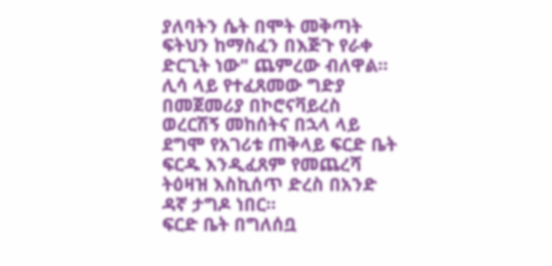ያለባትን ሴት በሞት መቅጣት ፍትህን ከማስፈን በእጅጉ የራቀ ድርጊት ነው" ጨምረው ብለዋል።
ሊሳ ላይ የተፈጸመው ግድያ በመጀመሪያ በኮሮናቫይረስ ወረርሽኝ መከሰትና በኋላ ላይ ደግሞ የአገሪቱ ጠቅላይ ፍርድ ቤት ፍርዱ እንዲፈጸም የመጨረሻ ትዕዛዝ እስኪሰጥ ድረስ በአንድ ዳኛ ታግዶ ነበር።
ፍርድ ቤት በግለሰቧ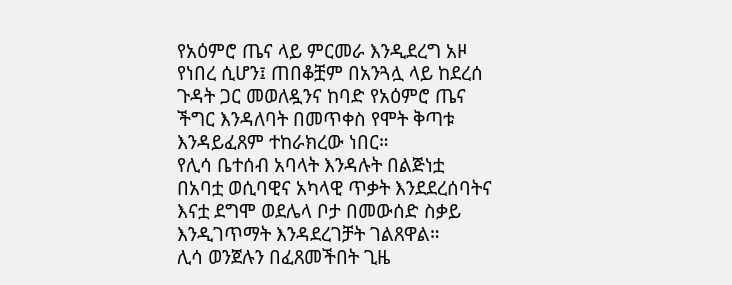የአዕምሮ ጤና ላይ ምርመራ እንዲደረግ አዞ የነበረ ሲሆን፤ ጠበቆቿም በአንጓሏ ላይ ከደረሰ ጉዳት ጋር መወለዷንና ከባድ የአዕምሮ ጤና ችግር እንዳለባት በመጥቀስ የሞት ቅጣቱ እንዳይፈጸም ተከራክረው ነበር።
የሊሳ ቤተሰብ አባላት እንዳሉት በልጅነቷ በአባቷ ወሲባዊና አካላዊ ጥቃት እንደደረሰባትና እናቷ ደግሞ ወደሌላ ቦታ በመውሰድ ስቃይ እንዲገጥማት እንዳደረገቻት ገልጸዋል።
ሊሳ ወንጀሉን በፈጸመችበት ጊዜ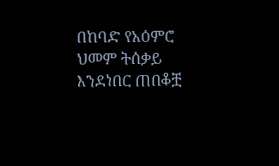በከባድ የአዕምሮ ህመም ትሰቃይ እንደነበር ጠበቆቿ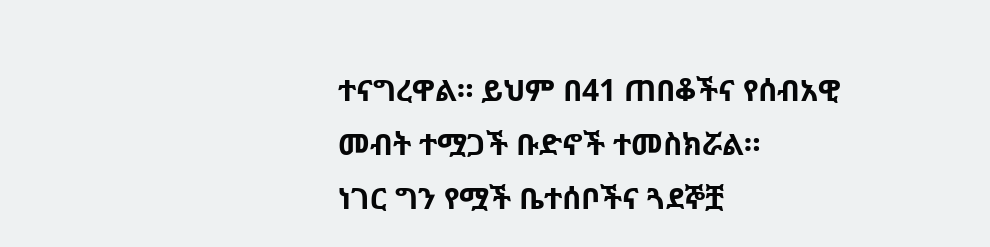ተናግረዋል። ይህም በ41 ጠበቆችና የሰብአዊ መብት ተሟጋች ቡድኖች ተመስክሯል።
ነገር ግን የሟች ቤተሰቦችና ጓደኞቿ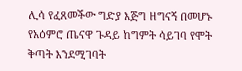ሊሳ የፈጸመችው ግድያ እጅግ ዘግናኝ በመሆኑ የአዕምሮ ጤናዋ ጉዳይ ከግምት ሳይገባ የሞት ቅጣት እንደሚገባት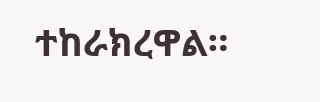ተከራክረዋል።